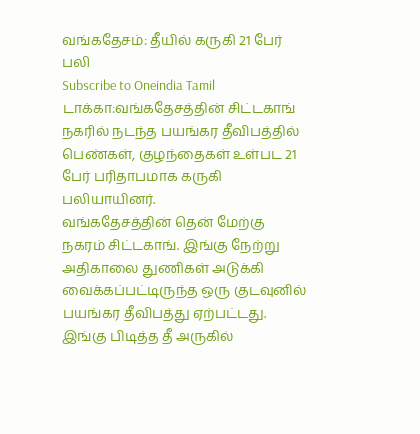வங்கதேசம்: தீயில் கருகி 21 பேர் பலி
Subscribe to Oneindia Tamil
டாக்கா:வங்கதேசத்தின் சிட்டகாங் நகரில் நடந்த பயங்கர தீவிபத்தில் பெண்கள், குழந்தைகள் உள்பட 21 பேர் பரிதாபமாக கருகி பலியாயினர்.
வங்கதேசத்தின் தென் மேற்கு நகரம் சிட்டகாங். இங்கு நேற்று அதிகாலை துணிகள் அடுக்கி வைக்கப்பட்டிருந்த ஒரு குடவுனில் பயங்கர தீவிபத்து ஏற்பட்டது.
இங்கு பிடித்த தீ அருகில்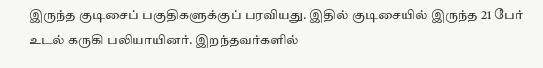இருந்த குடிசைப் பகுதிகளுக்குப் பரவியது. இதில் குடிசையில் இருந்த 21 பேர் உடல் கருகி பலியாயினர். இறந்தவர்களில்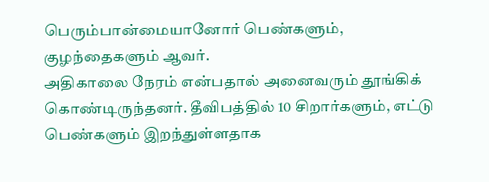பெரும்பான்மையானோர் பெண்களும், குழந்தைகளும் ஆவர்.
அதிகாலை நேரம் என்பதால் அனைவரும் தூங்கிக் கொண்டிருந்தனர். தீவிபத்தில் 10 சிறார்களும், எட்டு பெண்களும் இறந்துள்ளதாக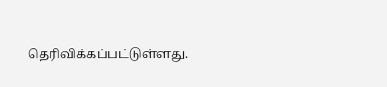தெரிவிக்கப்பட்டுள்ளது.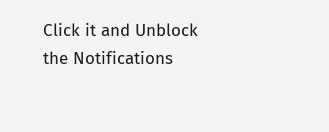Click it and Unblock the Notifications